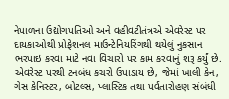નેપાળના ઉદ્યોગપતિઓ અને વહીવટીતંત્રએ એવરેસ્ટ પર દાયકાઓથી પ્રોફેશનલ માઉન્ટેનિયરિંગથી થયેલું નુકસાન ભરપાઇ કરવા માટે નવા વિચારો પર કામ કરવાનું શરૂ કર્યું છે. એવરેસ્ટ પરથી ટનબંધ કચરો ઉપાડાય છે, જેમાં ખાલી કેન, ગેસ કેનિસ્ટર, બોટલ્સ, પ્લાસ્ટિક તથા પર્વતારોહણ સંબંધી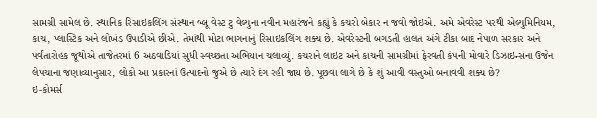સામગ્રી સામેલ છે. સ્થાનિક રિસાઇકલિંગ સંસ્થાન બ્લૂ વેસ્ટ ટુ વેલ્યુના નવીન મહારંજને કહ્યું કે કચરો બેકાર ન જવો જોઇએ. અમે એવરેસ્ટ પરથી એલ્યુમિનિયમ, કાચ, પ્લાસ્ટિક અને લોખંડ ઉપાડીએ છીએ. તેમાંથી મોટા ભાગનાનું રિસાઇકલિંગ શક્ય છે. એવરેસ્ટની બગડતી હાલત અંગે ટીકા બાદ નેપાળ સરકાર અને પર્વતારોહક જૂથોએ તાજેતરમાં 6 અઠવાડિયાં સુધી સ્વચ્છતા અભિયાન ચલાવ્યું. કચરાને લાઇટ અને કાચની સામગ્રીમાં ફેરવતી કંપની મોવારે ડિઝાઇન્સના ઉજેન લેપચાના જણાવ્યાનુસાર, લોકો આ પ્રકારનાં ઉત્પાદનો જુએ છે ત્યારે દંગ રહી જાય છે. પૂછવા લાગે છે કે શું આવી વસ્તુઓ બનાવવી શક્ય છે?
ઇ-કોમર્સ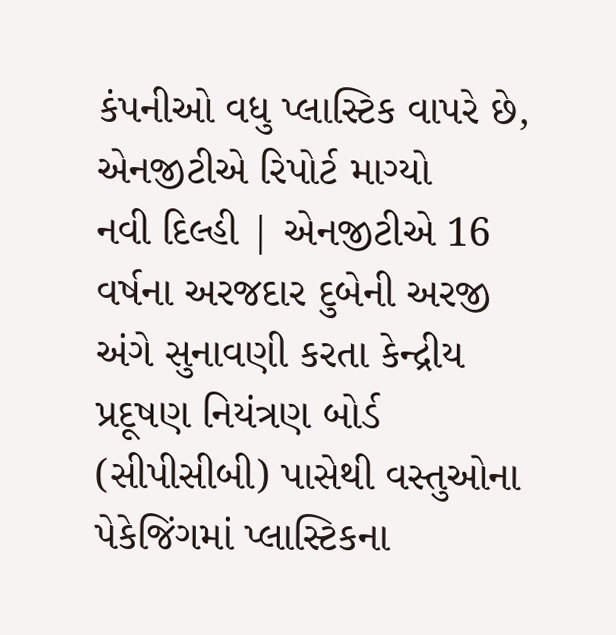કંપનીઓ વધુ પ્લાસ્ટિક વાપરે છે, એનજીટીએ રિપોર્ટ માગ્યો
નવી દિલ્હી | એનજીટીએ 16 વર્ષના અરજદાર દુબેની અરજી અંગે સુનાવણી કરતા કેન્દ્રીય પ્રદૂષણ નિયંત્રણ બોર્ડ (સીપીસીબી) પાસેથી વસ્તુઓના પેકેજિંગમાં પ્લાસ્ટિકના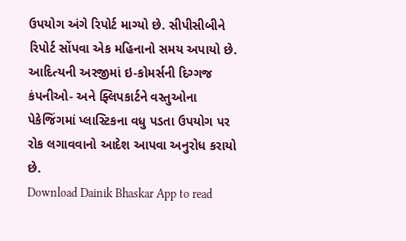ઉપયોગ અંગે રિપોર્ટ માગ્યો છે. સીપીસીબીને રિપોર્ટ સોંપવા એક મહિનાનો સમય અપાયો છે. આદિત્યની અરજીમાં ઇ-કોમર્સની દિગ્ગજ કંપનીઓ- અને ફ્લિપકાર્ટને વસ્તુઓના પેકેજિંગમાં પ્લાસ્ટિકના વધુ પડતા ઉપયોગ પર રોક લગાવવાનો આદેશ આપવા અનુરોધ કરાયો છે.
Download Dainik Bhaskar App to read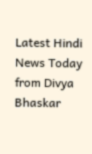Latest Hindi News Today
from Divya Bhaskar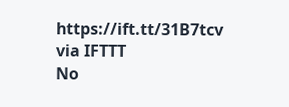https://ift.tt/31B7tcv
via IFTTT
No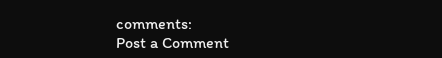comments:
Post a Comment